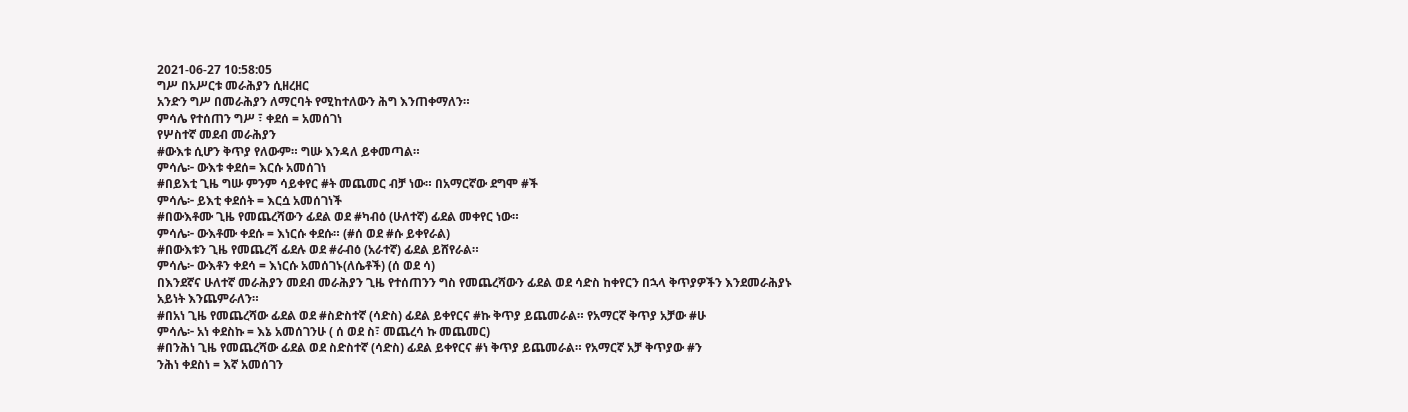2021-06-27 10:58:05
ግሥ በአሥርቱ መራሕያን ሲዘረዘር
አንድን ግሥ በመራሕያን ለማርባት የሚከተለውን ሕግ እንጠቀማለን።
ምሳሌ የተሰጠን ግሥ ፣ ቀደሰ = አመሰገነ
የሦስተኛ መደብ መራሕያን
#ውእቱ ሲሆን ቅጥያ የለውም። ግሡ እንዳለ ይቀመጣል።
ምሳሌ፦ ውእቱ ቀደሰ= እርሱ አመሰገነ
#በይእቲ ጊዜ ግሡ ምንም ሳይቀየር #ት መጨመር ብቻ ነው። በአማርኛው ደግሞ #ች
ምሳሌ፦ ይእቲ ቀደሰት = እርሷ አመሰገነች
#በውእቶሙ ጊዜ የመጨረሻውን ፊደል ወደ #ካብዕ (ሁለተኛ) ፊደል መቀየር ነው።
ምሳሌ፦ ውእቶሙ ቀደሱ = እነርሱ ቀደሱ። (#ሰ ወደ #ሱ ይቀየራል)
#በውእቱን ጊዜ የመጨረሻ ፊደሉ ወደ #ራብዕ (አራተኛ) ፊደል ይሸየራል።
ምሳሌ፦ ውእቶን ቀደሳ = እነርሱ አመሰገኑ(ለሴቶች) (ሰ ወደ ሳ)
በእንደኛና ሁለተኛ መራሕያን መደብ መራሕያን ጊዜ የተሰጠንን ግስ የመጨረሻውን ፊደል ወደ ሳድስ ከቀየርን በኋላ ቅጥያዎችን እንደመራሕያኑ አይነት እንጨምራለን።
#በአነ ጊዜ የመጨረሻው ፊደል ወደ #ስድስተኛ (ሳድስ) ፊደል ይቀየርና #ኩ ቅጥያ ይጨመራል። የአማርኛ ቅጥያ አቻው #ሁ
ምሳሌ፦ አነ ቀደስኩ = እኔ አመሰገንሁ ( ሰ ወደ ስ፣ መጨረሳ ኩ መጨመር)
#በንሕነ ጊዜ የመጨረሻው ፊደል ወደ ስድስተኛ (ሳድስ) ፊደል ይቀየርና #ነ ቅጥያ ይጨመራል። የአማርኛ አቻ ቅጥያው #ን
ንሕነ ቀደስነ = እኛ አመሰገን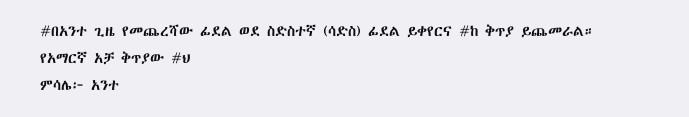#በአንተ ጊዜ የመጨረሻው ፊደል ወደ ስድስተኛ (ሳድስ) ፊደል ይቀየርና #ከ ቅጥያ ይጨመራል። የአማርኛ አቻ ቅጥያው #ህ
ምሳሌ፦ አንተ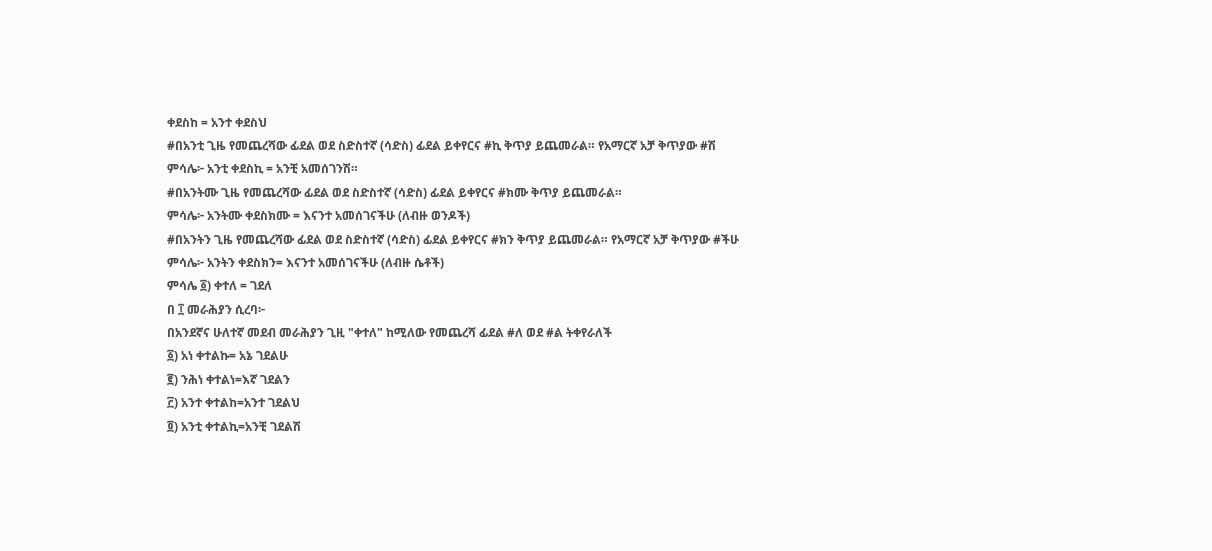ቀደስከ = አንተ ቀደስህ
#በአንቲ ጊዜ የመጨረሻው ፊደል ወደ ስድስተኛ (ሳድስ) ፊደል ይቀየርና #ኪ ቅጥያ ይጨመራል። የአማርኛ አቻ ቅጥያው #ሽ
ምሳሌ፦ አንቲ ቀደስኪ = አንቺ አመሰገንሽ።
#በአንትሙ ጊዜ የመጨረሻው ፊደል ወደ ስድስተኛ (ሳድስ) ፊደል ይቀየርና #ክሙ ቅጥያ ይጨመራል።
ምሳሌ፦ አንትሙ ቀደስክሙ = እናንተ አመሰገናችሁ (ለብዙ ወንዶች)
#በአንትን ጊዜ የመጨረሻው ፊደል ወደ ስድስተኛ (ሳድስ) ፊደል ይቀየርና #ክን ቅጥያ ይጨመራል። የአማርኛ አቻ ቅጥያው #ችሁ
ምሳሌ፦ አንትን ቀደስክን= እናንተ አመሰገናችሁ (ለብዙ ሴቶች)
ምሳሌ ፩) ቀተለ = ገደለ
በ ፲ መራሕያን ሲረባ፦
በአንደኛና ሁለተኛ መደብ መራሕያን ጊዚ "ቀተለ" ከሚለው የመጨረሻ ፊደል #ለ ወደ #ል ትቀየራለች
፩) አነ ቀተልኩ= አኔ ገደልሁ
፪) ንሕነ ቀተልነ=እኛ ገደልን
፫) አንተ ቀተልከ=አንተ ገደልህ
፬) አንቲ ቀተልኪ=አንቺ ገደልሽ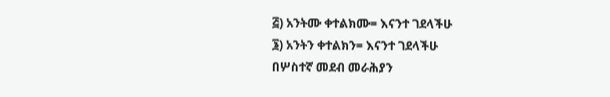፭) አንትሙ ቀተልክሙ= እናንተ ገደላችሁ
፮) አንትን ቀተልክን= እናንተ ገደላችሁ
በሦስተኛ መደብ መራሕያን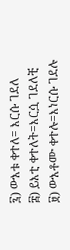፯) ውእቱ ቀተለ= እርሱ ገደለ
፰) ይእቲ ቀተለት=እርሷ ገደለቺ
፱) ውእቶሙ ቀተሉ=እነርሱ ገደሉ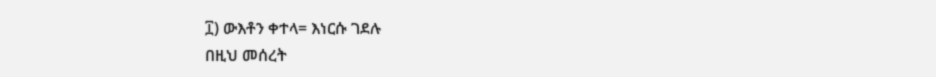፲) ውእቶን ቀተላ= እነርሱ ገደሉ
በዚህ መሰረት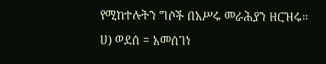የሚከተሉትን ግሶች በአሥሩ መራሕያን ዘርዝሩ።
ሀ) ወደሰ = አመሰገነ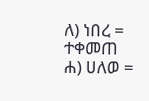ለ) ነበረ = ተቀመጠ
ሐ) ሀለወ =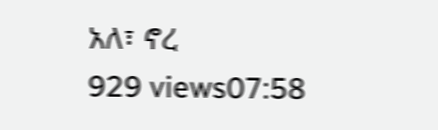አለ፣ ኖረ
929 views07:58